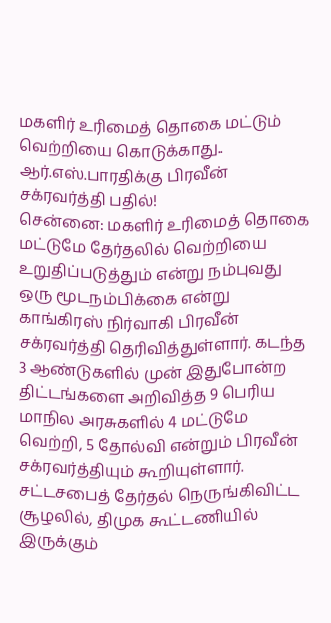மகளிர் உரிமைத் தொகை மட்டும் வெற்றியை கொடுக்காது.. ஆர்.எஸ்.பாரதிக்கு பிரவீன் சக்ரவர்த்தி பதில்!
சென்னை: மகளிர் உரிமைத் தொகை மட்டுமே தேர்தலில் வெற்றியை உறுதிப்படுத்தும் என்று நம்புவது ஒரு மூடநம்பிக்கை என்று காங்கிரஸ் நிர்வாகி பிரவீன் சக்ரவர்த்தி தெரிவித்துள்ளார். கடந்த 3 ஆண்டுகளில் முன் இதுபோன்ற திட்டங்களை அறிவித்த 9 பெரிய மாநில அரசுகளில் 4 மட்டுமே வெற்றி, 5 தோல்வி என்றும் பிரவீன் சக்ரவர்த்தியும் கூறியுள்ளார்.
சட்டசபைத் தேர்தல் நெருங்கிவிட்ட சூழலில், திமுக கூட்டணியில் இருக்கும்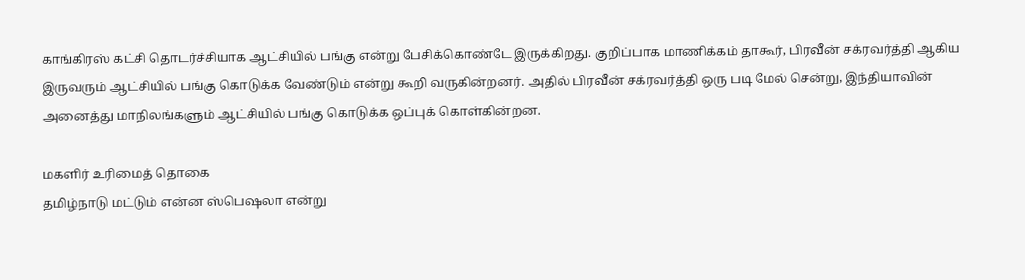காங்கிரஸ் கட்சி தொடர்ச்சியாக ஆட்சியில் பங்கு என்று பேசிக்கொண்டே இருக்கிறது. குறிப்பாக மாணிக்கம் தாகூர், பிரவீன் சக்ரவர்த்தி ஆகிய இருவரும் ஆட்சியில் பங்கு கொடுக்க வேண்டும் என்று கூறி வருகின்றனர். அதில் பிரவீன் சக்ரவர்த்தி ஒரு படி மேல் சென்று, இந்தியாவின் அனைத்து மாநிலங்களும் ஆட்சியில் பங்கு கொடுக்க ஒப்புக் கொள்கின்றன.

மகளிர் உரிமைத் தொகை
தமிழ்நாடு மட்டும் என்ன ஸ்பெஷலா என்று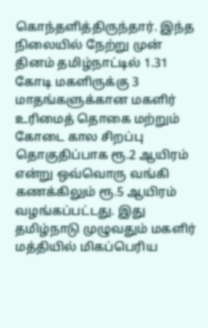கொந்தளித்திருந்தார். இந்த நிலையில் நேற்று முன் தினம் தமிழ்நாட்டில் 1.31 கோடி மகளிருக்கு 3 மாதங்களுக்கான மகளிர் உரிமைத் தொகை மற்றும் கோடை கால சிறப்பு தொகுதிப்பாக ரூ.2 ஆயிரம் என்று ஒவ்வொரு வங்கி கணக்கிலும் ரூ.5 ஆயிரம் வழங்கப்பட்டது. இது தமிழ்நாடு முழுவதும் மகளிர் மத்தியில் மிகப்பெரிய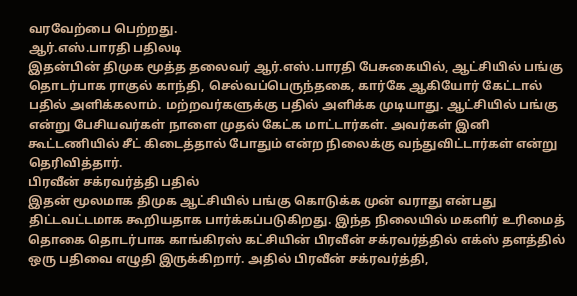வரவேற்பை பெற்றது.
ஆர்.எஸ்.பாரதி பதிலடி
இதன்பின் திமுக மூத்த தலைவர் ஆர்.எஸ்.பாரதி பேசுகையில், ஆட்சியில் பங்கு தொடர்பாக ராகுல் காந்தி, செல்வப்பெருந்தகை, கார்கே ஆகியோர் கேட்டால் பதில் அளிக்கலாம். மற்றவர்களுக்கு பதில் அளிக்க முடியாது. ஆட்சியில் பங்கு என்று பேசியவர்கள் நாளை முதல் கேட்க மாட்டார்கள். அவர்கள் இனி கூட்டணியில் சீட் கிடைத்தால் போதும் என்ற நிலைக்கு வந்துவிட்டார்கள் என்று தெரிவித்தார்.
பிரவீன் சக்ரவர்த்தி பதில்
இதன் மூலமாக திமுக ஆட்சியில் பங்கு கொடுக்க முன் வராது என்பது திட்டவட்டமாக கூறியதாக பார்க்கப்படுகிறது. இந்த நிலையில் மகளிர் உரிமைத் தொகை தொடர்பாக காங்கிரஸ் கட்சியின் பிரவீன் சக்ரவர்த்தில் எக்ஸ் தளத்தில் ஒரு பதிவை எழுதி இருக்கிறார். அதில் பிரவீன் சக்ரவர்த்தி,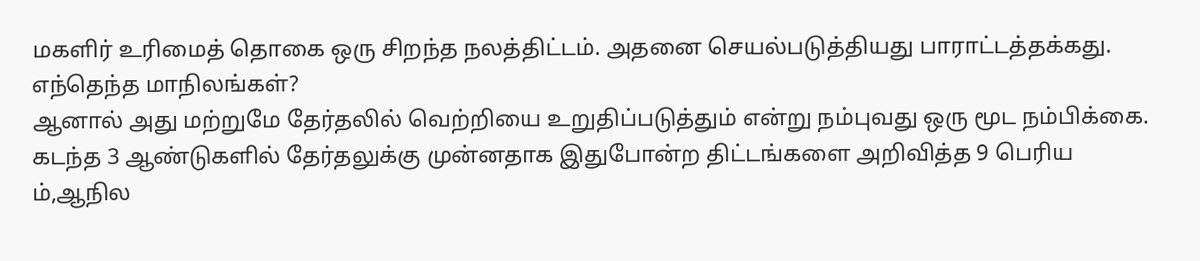மகளிர் உரிமைத் தொகை ஒரு சிறந்த நலத்திட்டம். அதனை செயல்படுத்தியது பாராட்டத்தக்கது.
எந்தெந்த மாநிலங்கள்?
ஆனால் அது மற்றுமே தேர்தலில் வெற்றியை உறுதிப்படுத்தும் என்று நம்புவது ஒரு மூட நம்பிக்கை. கடந்த 3 ஆண்டுகளில் தேர்தலுக்கு முன்னதாக இதுபோன்ற திட்டங்களை அறிவித்த 9 பெரிய ம்,ஆநில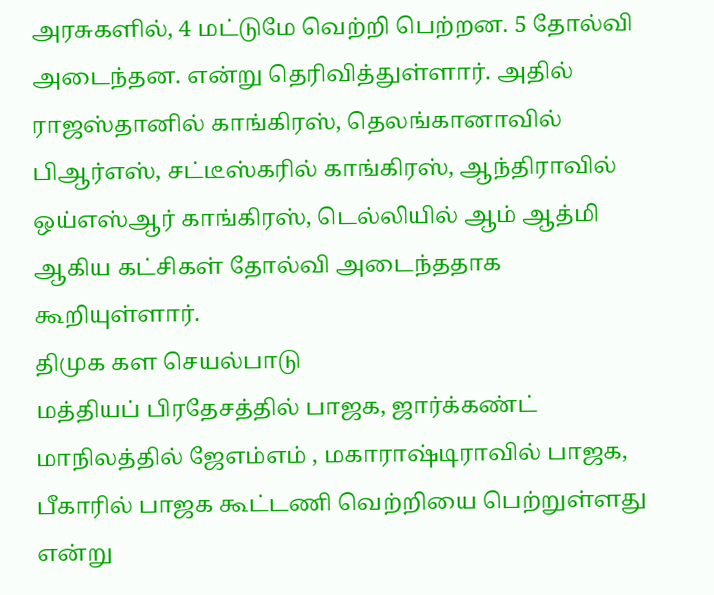அரசுகளில், 4 மட்டுமே வெற்றி பெற்றன. 5 தோல்வி அடைந்தன. என்று தெரிவித்துள்ளார். அதில் ராஜஸ்தானில் காங்கிரஸ், தெலங்கானாவில் பிஆர்எஸ், சட்டீஸ்கரில் காங்கிரஸ், ஆந்திராவில் ஒய்எஸ்ஆர் காங்கிரஸ், டெல்லியில் ஆம் ஆத்மி ஆகிய கட்சிகள் தோல்வி அடைந்ததாக கூறியுள்ளார்.
திமுக கள செயல்பாடு
மத்தியப் பிரதேசத்தில் பாஜக, ஜார்க்கண்ட் மாநிலத்தில் ஜேஎம்எம் , மகாராஷ்டிராவில் பாஜக, பீகாரில் பாஜக கூட்டணி வெற்றியை பெற்றுள்ளது என்று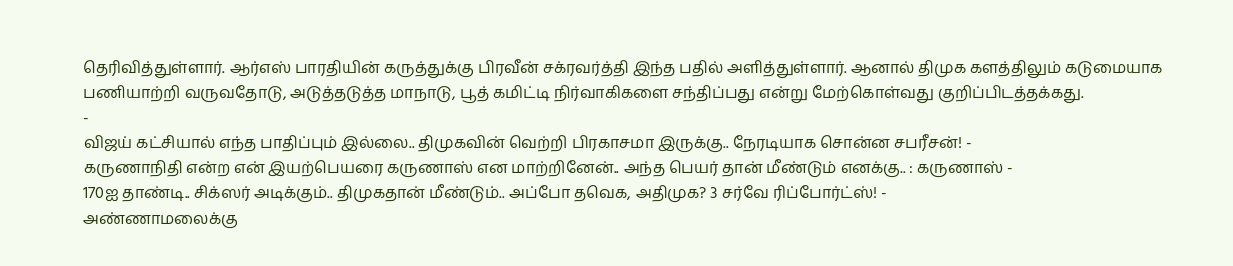தெரிவித்துள்ளார். ஆர்எஸ் பாரதியின் கருத்துக்கு பிரவீன் சக்ரவர்த்தி இந்த பதில் அளித்துள்ளார். ஆனால் திமுக களத்திலும் கடுமையாக பணியாற்றி வருவதோடு, அடுத்தடுத்த மாநாடு, பூத் கமிட்டி நிர்வாகிகளை சந்திப்பது என்று மேற்கொள்வது குறிப்பிடத்தக்கது.
-
விஜய் கட்சியால் எந்த பாதிப்பும் இல்லை.. திமுகவின் வெற்றி பிரகாசமா இருக்கு.. நேரடியாக சொன்ன சபரீசன்! -
கருணாநிதி என்ற என் இயற்பெயரை கருணாஸ் என மாற்றினேன்.. அந்த பெயர் தான் மீண்டும் எனக்கு.. : கருணாஸ் -
170ஐ தாண்டி.. சிக்ஸர் அடிக்கும்.. திமுகதான் மீண்டும்.. அப்போ தவெக, அதிமுக? 3 சர்வே ரிப்போர்ட்ஸ்! -
அண்ணாமலைக்கு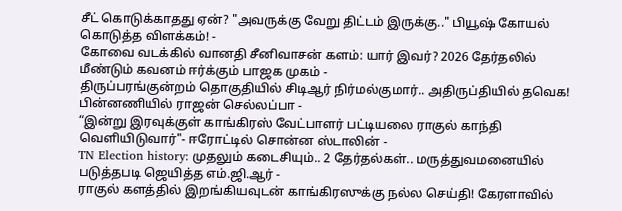சீட் கொடுக்காதது ஏன்? "அவருக்கு வேறு திட்டம் இருக்கு.." பியூஷ் கோயல் கொடுத்த விளக்கம்! -
கோவை வடக்கில் வானதி சீனிவாசன் களம்: யார் இவர்? 2026 தேர்தலில் மீண்டும் கவனம் ஈர்க்கும் பாஜக முகம் -
திருப்பரங்குன்றம் தொகுதியில் சிடிஆர் நிர்மல்குமார்.. அதிருப்தியில் தவெக! பின்னணியில் ராஜன் செல்லப்பா -
“இன்று இரவுக்குள் காங்கிரஸ் வேட்பாளர் பட்டியலை ராகுல் காந்தி வெளியிடுவார்"- ஈரோட்டில் சொன்ன ஸ்டாலின் -
TN Election history: முதலும் கடைசியும்.. 2 தேர்தல்கள்.. மருத்துவமனையில் படுத்தபடி ஜெயித்த எம்.ஜி.ஆர் -
ராகுல் களத்தில் இறங்கியவுடன் காங்கிரஸுக்கு நல்ல செய்தி! கேரளாவில்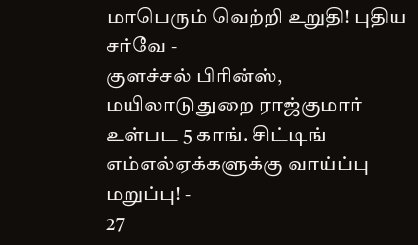மாபெரும் வெற்றி உறுதி! புதிய சர்வே -
குளச்சல் பிரின்ஸ், மயிலாடுதுறை ராஜ்குமார் உள்பட 5 காங். சிட்டிங் எம்எல்ஏக்களுக்கு வாய்ப்பு மறுப்பு! -
27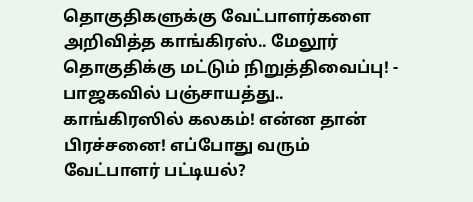தொகுதிகளுக்கு வேட்பாளர்களை அறிவித்த காங்கிரஸ்.. மேலூர் தொகுதிக்கு மட்டும் நிறுத்திவைப்பு! -
பாஜகவில் பஞ்சாயத்து.. காங்கிரஸில் கலகம்! என்ன தான் பிரச்சனை! எப்போது வரும் வேட்பாளர் பட்டியல்?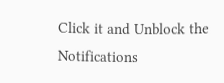Click it and Unblock the Notifications